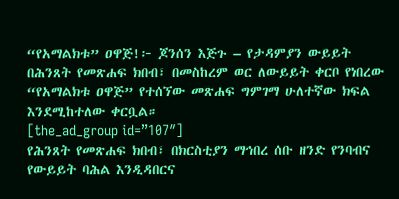“የአማልክቱ” ዐዋጅ!፦ ጆንሰን እጅጉ – የታዳምያን ውይይት
በሕንጸት የመጽሐፍ ክበብ፣ በመስከረም ወር ለውይይት ቀርቦ የነበረው “የአማልክቱ ዐዋጅ” የተሰኘው መጽሐፍ ግምገማ ሁለተኛው ክፍል እንደሚከተለው ቀርቧል።
[the_ad_group id=”107″]
የሕንጸት የመጽሐፍ ክበብ፣ በክርስቲያን ማኅበረ ሰቡ ዘንድ የንባብና የውይይት ባሕል እንዲዳበርና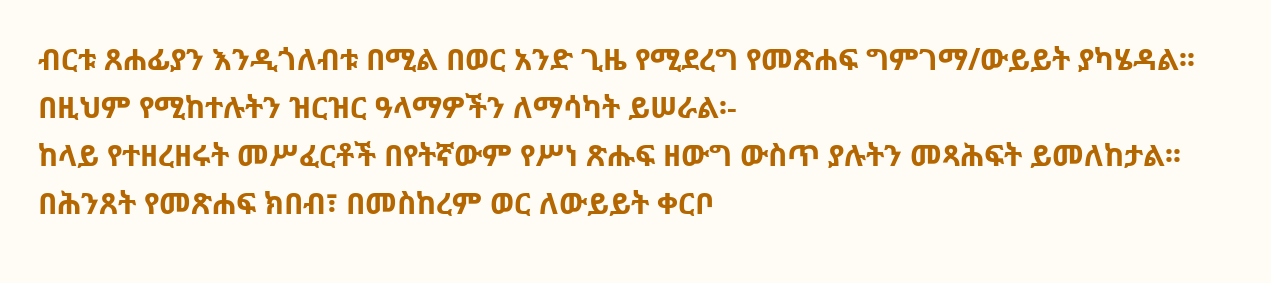ብርቱ ጸሐፊያን እንዲጎለብቱ በሚል በወር አንድ ጊዜ የሚደረግ የመጽሐፍ ግምገማ/ውይይት ያካሄዳል፡፡
በዚህም የሚከተሉትን ዝርዝር ዓላማዎችን ለማሳካት ይሠራል፡-
ከላይ የተዘረዘሩት መሥፈርቶች በየትኛውም የሥነ ጽሑፍ ዘውግ ውስጥ ያሉትን መጻሕፍት ይመለከታል፡፡
በሕንጸት የመጽሐፍ ክበብ፣ በመስከረም ወር ለውይይት ቀርቦ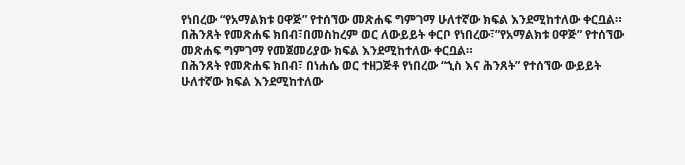የነበረው “የአማልክቱ ዐዋጅ” የተሰኘው መጽሐፍ ግምገማ ሁለተኛው ክፍል እንደሚከተለው ቀርቧል።
በሕንጸት የመጽሐፍ ክበብ፣በመስከረም ወር ለውይይት ቀርቦ የነበረው፣”የአማልክቱ ዐዋጅ” የተሰኘው መጽሐፍ ግምገማ የመጀመሪያው ክፍል እንደሚከተለው ቀርቧል።
በሕንጸት የመጽሐፍ ክበብ፣ በነሐሴ ወር ተዘጋጅቶ የነበረው “ኂስ እና ሕንጸት” የተሰኘው ውይይት ሁለተኛው ክፍል እንደሚከተለው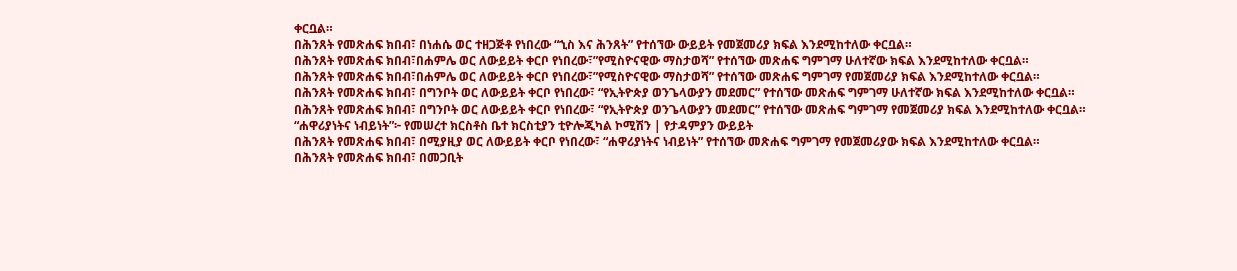ቀርቧል።
በሕንጸት የመጽሐፍ ክበብ፣ በነሐሴ ወር ተዘጋጅቶ የነበረው “ኂስ እና ሕንጸት” የተሰኘው ውይይት የመጀመሪያ ክፍል እንደሚከተለው ቀርቧል።
በሕንጸት የመጽሐፍ ክበብ፣በሐምሌ ወር ለውይይት ቀርቦ የነበረው፣”የሚስዮናዊው ማስታወሻ” የተሰኘው መጽሐፍ ግምገማ ሁለተኛው ክፍል እንደሚከተለው ቀርቧል።
በሕንጸት የመጽሐፍ ክበብ፣በሐምሌ ወር ለውይይት ቀርቦ የነበረው፣”የሚስዮናዊው ማስታወሻ” የተሰኘው መጽሐፍ ግምገማ የመጀመሪያ ክፍል እንደሚከተለው ቀርቧል።
በሕንጸት የመጽሐፍ ክበብ፣ በግንቦት ወር ለውይይት ቀርቦ የነበረው፣ “የኢትዮጵያ ወንጌላውያን መደመር” የተሰኘው መጽሐፍ ግምገማ ሁለተኛው ክፍል እንደሚከተለው ቀርቧል።
በሕንጸት የመጽሐፍ ክበብ፣ በግንቦት ወር ለውይይት ቀርቦ የነበረው፣ “የኢትዮጵያ ወንጌላውያን መደመር” የተሰኘው መጽሐፍ ግምገማ የመጀመሪያ ክፍል እንደሚከተለው ቀርቧል።
“ሐዋሪያነትና ነብይነት”፦ የመሠረተ ክርስቶስ ቤተ ክርስቲያን ቲዮሎጂካል ኮሚሽን | የታዳምያን ውይይት
በሕንጸት የመጽሐፍ ክበብ፣ በሚያዚያ ወር ለውይይት ቀርቦ የነበረው፣ “ሐዋሪያነትና ነብይነት” የተሰኘው መጽሐፍ ግምገማ የመጀመሪያው ክፍል እንደሚከተለው ቀርቧል።
በሕንጸት የመጽሐፍ ክበብ፣ በመጋቢት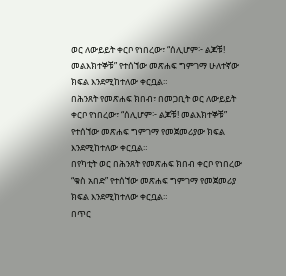ወር ለውይይት ቀርቦ የነበረው፣ “ሰሊሆም፦ ልጆቹ! መልእክተኞቹ” የተሰኘው መጽሐፍ ግምገማ ሁለተኛው ክፍል እንደሚከተለው ቀርቧል።
በሕንጸት የመጽሐፍ ክበብ፣ በመጋቢት ወር ለውይይት ቀርቦ የነበረው፣ “ሰሊሆም፦ ልጆቹ! መልእክተኞቹ” የተሰኘው መጽሐፍ ግምገማ የመጀመሪያው ክፍል እንደሚከተለው ቀርቧል።
በየካቲት ወር በሕንጸት የመጽሐፍ ክበብ ቀርቦ የነበረው “ቁስ አበድ” የተሰኘው መጽሐፍ ግምገማ የመጀመሪያ ክፍል እንደሚከተለው ቀርቧል።
በጥር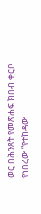ወር በሕንጸት የመጽሐፍ ክበብ ቀርቦ የነበረው “የተከዳው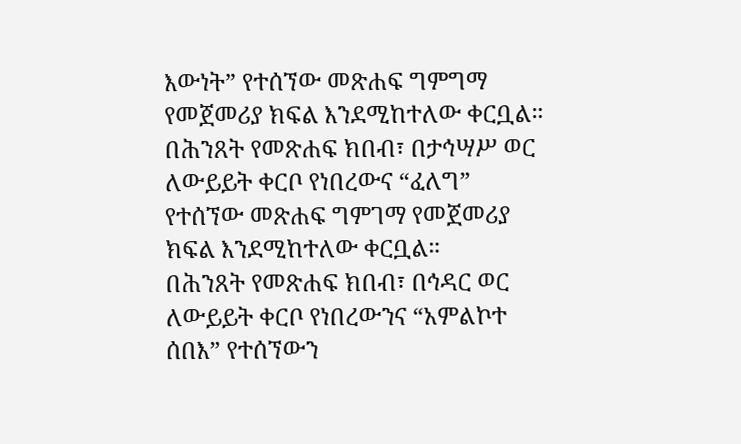እውነት” የተሰኘው መጽሐፍ ግምግማ የመጀመሪያ ክፍል እንደሚከተለው ቀርቧል።
በሕንጸት የመጽሐፍ ክበብ፣ በታኅሣሥ ወር ለውይይት ቀርቦ የነበረውና “ፈለግ” የተሰኘው መጽሐፍ ግምገማ የመጀመሪያ ክፍል እንደሚከተለው ቀርቧል።
በሕንጸት የመጽሐፍ ክበብ፣ በኅዳር ወር ለውይይት ቀርቦ የነበረውንና “አምልኮተ ሰበእ” የተሰኘውን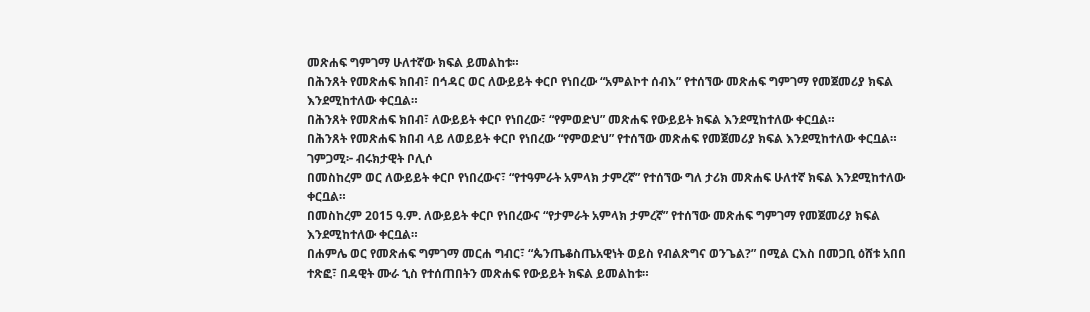መጽሐፍ ግምገማ ሁለተኛው ክፍል ይመልከቱ።
በሕንጸት የመጽሐፍ ክበብ፣ በኅዳር ወር ለውይይት ቀርቦ የነበረው “አምልኮተ ሰብእ” የተሰኘው መጽሐፍ ግምገማ የመጀመሪያ ክፍል እንደሚከተለው ቀርቧል።
በሕንጸት የመጽሐፍ ክበብ፣ ለውይይት ቀርቦ የነበረው፣ “የምወድህ” መጽሐፍ የውይይት ክፍል እንደሚከተለው ቀርቧል።
በሕንጸት የመጽሐፍ ክበብ ላይ ለወይይት ቀርቦ የነበረው “የምወድህ” የተሰኘው መጽሐፍ የመጀመሪያ ክፍል እንደሚከተለው ቀርቧል።
ገምጋሚ፦ ብሩክታዊት ቦሊሶ
በመስከረም ወር ለውይይት ቀርቦ የነበረውና፣ “የተዓምራት አምላክ ታምረኛ” የተሰኘው ግለ ታሪክ መጽሐፍ ሁለተኛ ክፍል እንደሚከተለው ቀርቧል።
በመስከረም 2015 ዓ.ም. ለውይይት ቀርቦ የነበረውና “የታምራት አምላክ ታምረኛ” የተሰኘው መጽሐፍ ግምገማ የመጀመሪያ ክፍል እንደሚከተለው ቀርቧል።
በሐምሌ ወር የመጽሐፍ ግምገማ መርሐ ግብር፣ “ጴንጤቆስጤአዊነት ወይስ የብልጽግና ወንጌል?” በሚል ርእስ በመጋቢ ዕሸቱ አበበ ተጽፎ፣ በዳዊት ሙራ ኂስ የተሰጠበትን መጽሐፍ የውይይት ክፍል ይመልከቱ።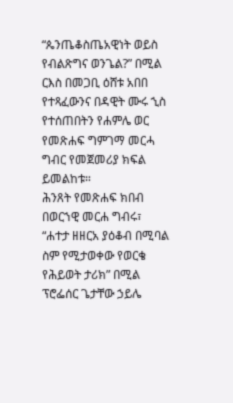“ጴንጤቆስጤአዊነት ወይስ የብልጽግና ወንጌል?” በሚል ርእስ በመጋቢ ዕሸቱ አበበ የተጻፈውንና በዳዊት ሙሩ ኂስ የተሰጠበትን የሐምሌ ወር የመጽሐፍ ግምገማ መርሓ ግብር የመጀመሪያ ክፍል ይመልከቱ።
ሕንጸት የመጽሐፍ ክበብ በወርኀዊ መርሐ ግብሩ፣ “ሐተታ ዘዘርአ ያዕቆብ በሚባል ስም የሚታወቀው የወርቄ የሕይወት ታሪክ” በሚል ፕሮፌሰር ጌታቸው ኃይሌ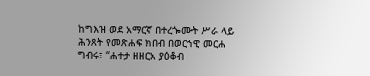ከግእዝ ወደ አማርኛ በተረጐሙት ሥራ ላይ
ሕንጸት የመጽሐፍ ክበብ በወርኀዊ መርሐ ግብሩ፣ “ሐተታ ዘዘርአ ያዕቆብ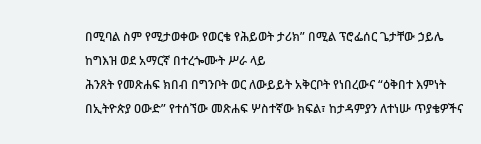በሚባል ስም የሚታወቀው የወርቄ የሕይወት ታሪክ” በሚል ፕሮፌሰር ጌታቸው ኃይሌ ከግእዝ ወደ አማርኛ በተረጐሙት ሥራ ላይ
ሕንጸት የመጽሐፍ ክበብ በግንቦት ወር ለውይይት አቅርቦት የነበረውና “ዕቅበተ እምነት በኢትዮጵያ ዐውድ” የተሰኘው መጽሐፍ ሦስተኛው ክፍል፣ ከታዳምያን ለተነሡ ጥያቄዎችና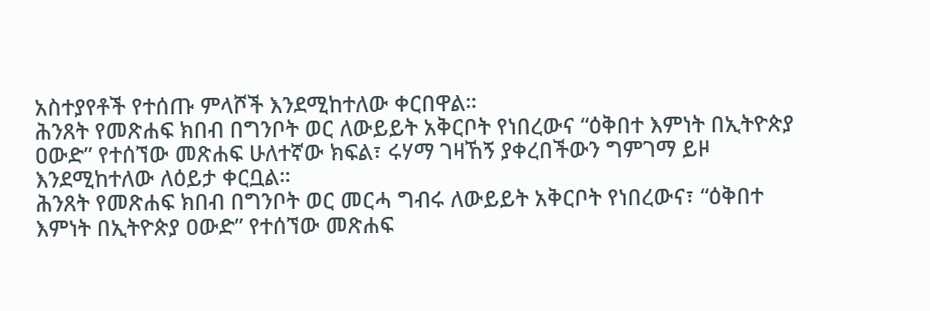አስተያየቶች የተሰጡ ምላሾች እንደሚከተለው ቀርበዋል።
ሕንጸት የመጽሐፍ ክበብ በግንቦት ወር ለውይይት አቅርቦት የነበረውና “ዕቅበተ እምነት በኢትዮጵያ ዐውድ” የተሰኘው መጽሐፍ ሁለተኛው ክፍል፣ ሩሃማ ገዛኸኝ ያቀረበችውን ግምገማ ይዞ እንደሚከተለው ለዕይታ ቀርቧል።
ሕንጸት የመጽሐፍ ክበብ በግንቦት ወር መርሓ ግብሩ ለውይይት አቅርቦት የነበረውና፣ “ዕቅበተ እምነት በኢትዮጵያ ዐውድ” የተሰኘው መጽሐፍ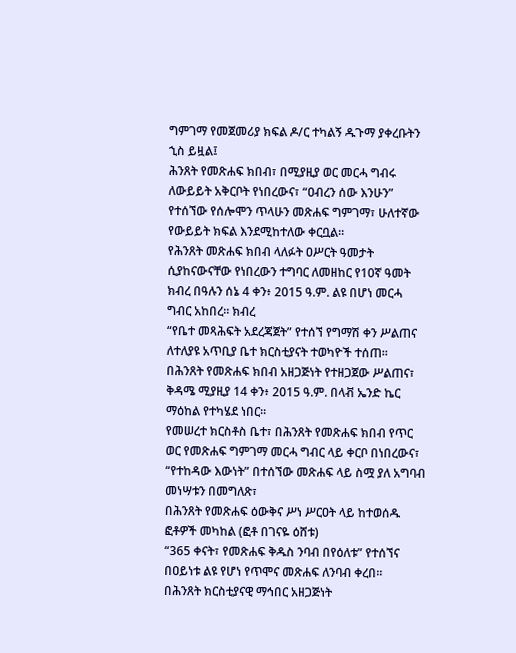ግምገማ የመጀመሪያ ክፍል ዶ/ር ተካልኝ ዱጉማ ያቀረቡትን ኂስ ይዟል፤
ሕንጸት የመጽሐፍ ክበብ፣ በሚያዚያ ወር መርሓ ግብሩ ለውይይት አቅርቦት የነበረውና፣ “ዐብረን ሰው እንሁን” የተሰኘው የሰሎሞን ጥላሁን መጽሐፍ ግምገማ፣ ሁለተኛው የውይይት ክፍል እንደሚከተለው ቀርቧል።
የሕንጸት መጽሐፍ ክበብ ላለፉት ዐሥርት ዓመታት ሲያከናውናቸው የነበረውን ተግባር ለመዘከር የ10ኛ ዓመት ክብረ በዓሉን ሰኔ 4 ቀን፥ 2015 ዓ.ም. ልዩ በሆነ መርሓ ግብር አከበረ። ክብረ
“የቤተ መጻሕፍት አደረጃጀት” የተሰኘ የግማሽ ቀን ሥልጠና ለተለያዩ አጥቢያ ቤተ ክርስቲያናት ተወካዮች ተሰጠ። በሕንጸት የመጽሐፍ ክበብ አዘጋጅነት የተዘጋጀው ሥልጠና፣ ቅዳሜ ሚያዚያ 14 ቀን፥ 2015 ዓ.ም. በላቭ ኤንድ ኬር ማዕከል የተካሄደ ነበር።
የመሠረተ ክርስቶስ ቤተ፣ በሕንጸት የመጽሐፍ ክበብ የጥር ወር የመጽሐፍ ግምገማ መርሓ ግብር ላይ ቀርቦ በነበረውና፣ “የተከዳው እውነት” በተሰኘው መጽሐፍ ላይ ስሟ ያለ አግባብ መነሣቱን በመግለጽ፣
በሕንጸት የመጽሐፍ ዕውቅና ሥነ ሥርዐት ላይ ከተወሰዱ ፎቶዎች መካከል (ፎቶ በገናዬ ዕሸቱ)
“365 ቀናት፣ የመጽሐፍ ቅዱስ ንባብ በየዕለቱ” የተሰኘና በዐይነቱ ልዩ የሆነ የጥሞና መጽሐፍ ለንባብ ቀረበ።
በሕንጸት ክርስቲያናዊ ማኅበር አዘጋጅነት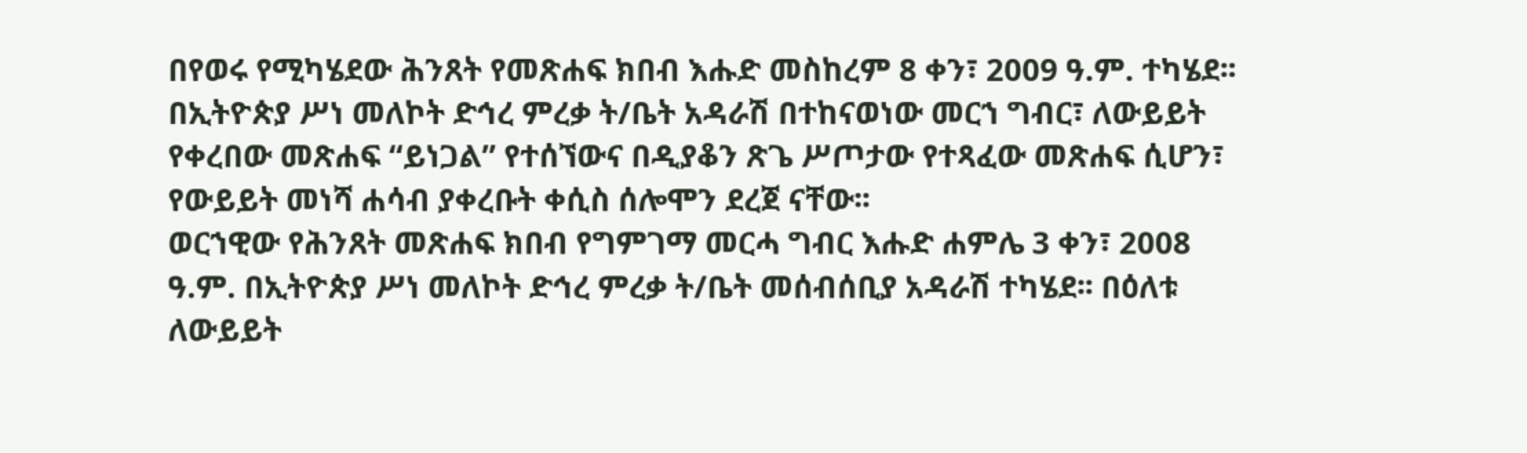በየወሩ የሚካሄደው ሕንጸት የመጽሐፍ ክበብ እሑድ መስከረም 8 ቀን፣ 2009 ዓ.ም. ተካሄደ፡፡ በኢትዮጵያ ሥነ መለኮት ድኅረ ምረቃ ት/ቤት አዳራሽ በተከናወነው መርኀ ግብር፣ ለውይይት የቀረበው መጽሐፍ “ይነጋል” የተሰኘውና በዲያቆን ጽጌ ሥጦታው የተጻፈው መጽሐፍ ሲሆን፣ የውይይት መነሻ ሐሳብ ያቀረቡት ቀሲስ ሰሎሞን ደረጀ ናቸው፡፡
ወርኀዊው የሕንጸት መጽሐፍ ክበብ የግምገማ መርሓ ግብር እሑድ ሐምሌ 3 ቀን፣ 2008 ዓ.ም. በኢትዮጵያ ሥነ መለኮት ድኅረ ምረቃ ት/ቤት መሰብሰቢያ አዳራሽ ተካሄደ፡፡ በዕለቱ ለውይይት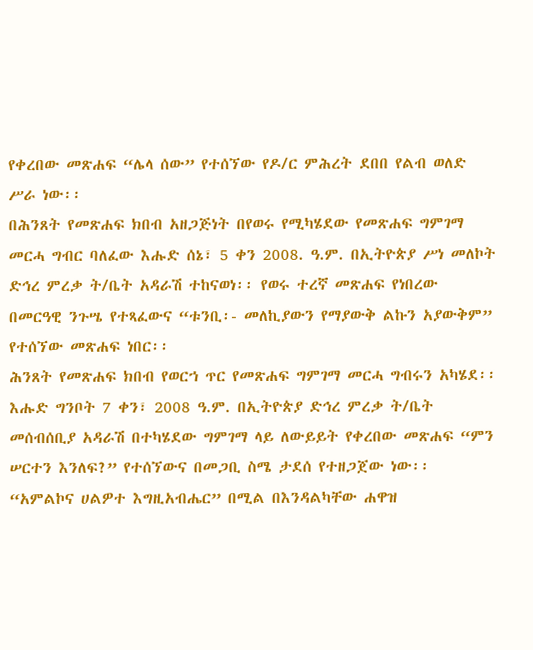የቀረበው መጽሐፍ “ሌላ ሰው” የተሰኘው የዶ/ር ምሕረት ደበበ የልብ ወለድ ሥራ ነው፡፡
በሕንጸት የመጽሐፍ ክበብ አዘጋጅነት በየወሩ የሚካሄደው የመጽሐፍ ግምገማ መርሓ ግብር ባለፈው እሑድ ሰኔ፣ 5 ቀን 2008. ዓ.ም. በኢትዮጵያ ሥነ መለኮት ድኅረ ምረቃ ት/ቤት አዳራሽ ተከናወነ፡፡ የወሩ ተረኛ መጽሐፍ የነበረው በመርዓዊ ንጉሤ የተጻፈውና “ቱንቢ፡- መለኪያውን የማያውቅ ልኩን አያውቅም” የተሰኘው መጽሐፍ ነበር፡፡
ሕንጸት የመጽሐፍ ክበብ የወርኀ ጥር የመጽሐፍ ግምገማ መርሓ ግብሩን አካሄደ፡፡ እሑድ ግንቦት 7 ቀን፣ 2008 ዓ.ም. በኢትዮጵያ ድኅረ ምረቃ ት/ቤት መሰብሰቢያ አዳራሽ በተካሄደው ግምገማ ላይ ለውይይት የቀረበው መጽሐፍ “ምን ሠርተን እንለፍ?” የተሰኘውና በመጋቢ ስሜ ታደሰ የተዘጋጀው ነው፡፡
“አምልኮና ሀልዎተ እግዚአብሔር” በሚል በእንዳልካቸው ሐዋዝ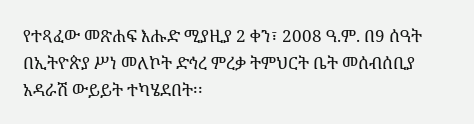የተጻፈው መጽሐፍ እሑድ ሚያዚያ 2 ቀን፣ 2008 ዓ.ም. በ9 ሰዓት በኢትዮጵያ ሥነ መለኮት ድኅረ ምረቃ ትምህርት ቤት መሰብሰቢያ አዳራሽ ውይይት ተካሄደበት፡፡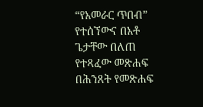“የአመራር ጥበብ” የተሰኘውና በአቶ ጌታቸው በለጠ የተጻፈው መጽሐፍ በሕንጸት የመጽሐፍ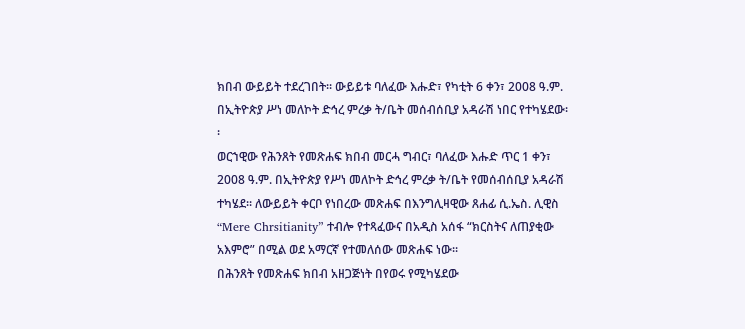ክበብ ውይይት ተደረገበት፡፡ ውይይቱ ባለፈው እሑድ፣ የካቲት 6 ቀን፣ 2008 ዓ.ም. በኢትዮጵያ ሥነ መለኮት ድኅረ ምረቃ ት/ቤት መሰብሰቢያ አዳራሽ ነበር የተካሄደው፡፡
ወርኀዊው የሕንጸት የመጽሐፍ ክበብ መርሓ ግብር፣ ባለፈው እሑድ ጥር 1 ቀን፣ 2008 ዓ.ም. በኢትዮጵያ የሥነ መለኮት ድኅረ ምረቃ ት/ቤት የመሰብሰቢያ አዳራሽ ተካሄደ፡፡ ለውይይት ቀርቦ የነበረው መጽሐፍ በእንግሊዛዊው ጸሐፊ ሲ.ኤስ. ሊዊስ “Mere Chrsitianity” ተብሎ የተጻፈውና በአዲስ አሰፋ “ክርስትና ለጠያቂው አእምሮ” በሚል ወደ አማርኛ የተመለሰው መጽሐፍ ነው፡፡
በሕንጸት የመጽሐፍ ክበብ አዘጋጅነት በየወሩ የሚካሄደው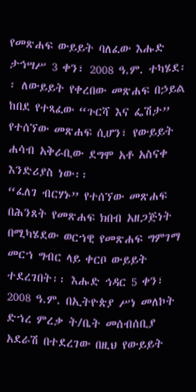የመጽሐፍ ውይይት ባለፈው እሑድ ታኅሣሥ 3 ቀን፣ 2008 ዓ.ም. ተካሄደ፡፡ ለውይይት የቀረበው መጽሐፍ በኃይል ከበደ የተጻፈው “ጉርሻ እና ፌሽታ” የተሰኘው መጽሐፍ ሲሆን፣ የውይይት ሐሳብ አቅራቢው ደግሞ አቶ አስናቀ እንድሪያስ ነው፡፡
“ፈለገ ብርሃኑ” የተሰኘው መጽሐፍ በሕንጸት የመጽሐፍ ክበብ አዘጋጅነት በሚካሄደው ወርኀዊ የመጽሐፍ ግምገማ መርኀ ግብር ላይ ቀርቦ ውይይት ተደረገበት፡፡ እሑድ ኅዳር 5 ቀን፣ 2008 ዓ.ም. በኢትዮጵያ ሥነ መለኮት ድኀረ ምረቃ ት/ቤት መሰብሰቢያ አደራሽ በተደረገው በዚህ የውይይት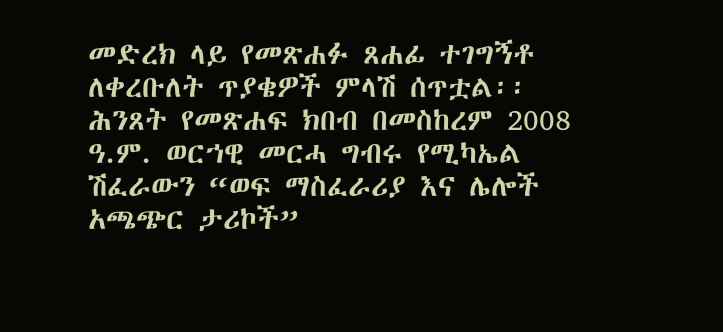መድረክ ላይ የመጽሐፉ ጸሐፊ ተገግኝቶ ለቀረቡለት ጥያቄዎች ምላሽ ሰጥቷል፡፡
ሕንጸት የመጽሐፍ ክበብ በመስከረም 2008 ዓ.ም. ወርኀዊ መርሓ ግብሩ የሚካኤል ሽፈራውን “ወፍ ማስፈራሪያ እና ሌሎች አጫጭር ታሪኮች”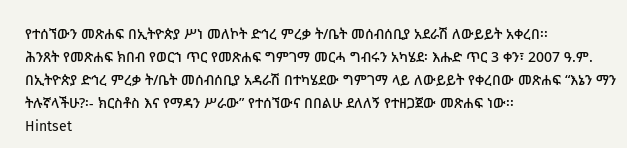የተሰኘውን መጽሐፍ በኢትዮጵያ ሥነ መለኮት ድኅረ ምረቃ ት/ቤት መሰብሰቢያ አደራሽ ለውይይት አቀረበ፡፡
ሕንጸት የመጽሐፍ ክበብ የወርኀ ጥር የመጽሐፍ ግምገማ መርሓ ግብሩን አካሄደ፡ እሑድ ጥር 3 ቀን፣ 2007 ዓ.ም. በኢትዮጵያ ድኅረ ምረቃ ት/ቤት መሰብሰቢያ አዳራሽ በተካሄደው ግምገማ ላይ ለውይይት የቀረበው መጽሐፍ “እኔን ማን ትሉኛላችሁ?፡- ክርስቶስ እና የማዳን ሥራው” የተሰኘውና በበልሁ ደለለኝ የተዘጋጀው መጽሐፍ ነው፡፡
Hintset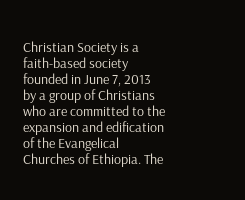Christian Society is a faith-based society founded in June 7, 2013 by a group of Christians who are committed to the expansion and edification of the Evangelical Churches of Ethiopia. The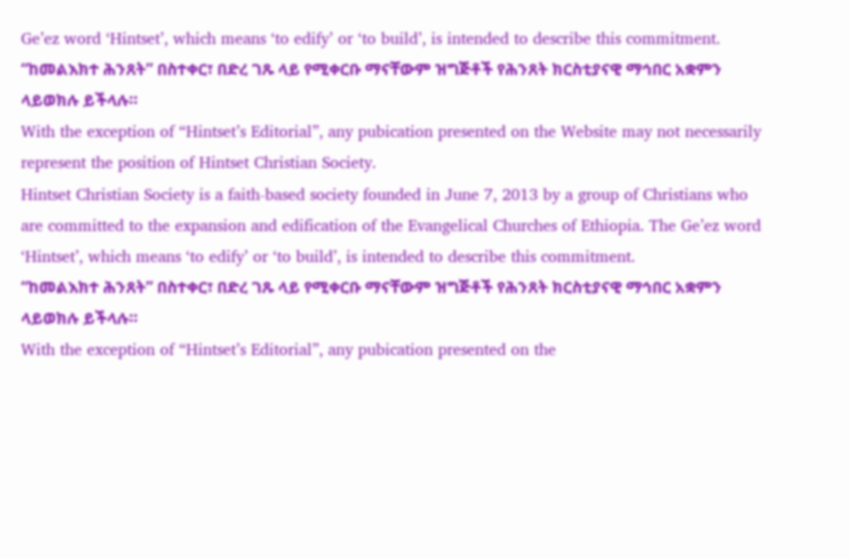Ge’ez word ‘Hintset’, which means ‘to edify’ or ‘to build’, is intended to describe this commitment.
“ከመልእክተ ሕንጸት” በስተቀር፣ በድረ ገጹ ላይ የሚቀርቡ ማናቸውም ዝግጅቶች የሕንጸት ክርስቲያናዊ ማኅበር አቋምን ላይወክሉ ይችላሉ።
With the exception of “Hintset’s Editorial”, any pubication presented on the Website may not necessarily represent the position of Hintset Christian Society.
Hintset Christian Society is a faith-based society founded in June 7, 2013 by a group of Christians who are committed to the expansion and edification of the Evangelical Churches of Ethiopia. The Ge’ez word ‘Hintset’, which means ‘to edify’ or ‘to build’, is intended to describe this commitment.
“ከመልእክተ ሕንጸት” በስተቀር፣ በድረ ገጹ ላይ የሚቀርቡ ማናቸውም ዝግጅቶች የሕንጸት ክርስቲያናዊ ማኅበር አቋምን ላይወክሉ ይችላሉ።
With the exception of “Hintset’s Editorial”, any pubication presented on the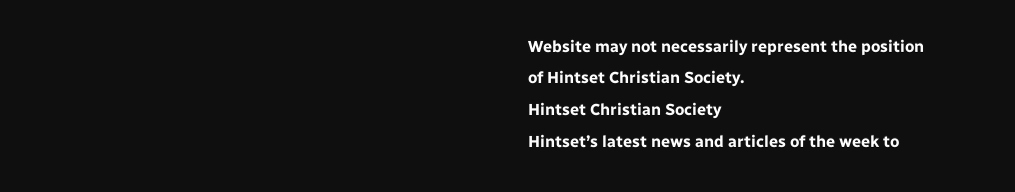Website may not necessarily represent the position of Hintset Christian Society.
Hintset Christian Society
Hintset’s latest news and articles of the week to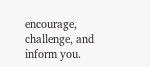encourage, challenge, and inform you.